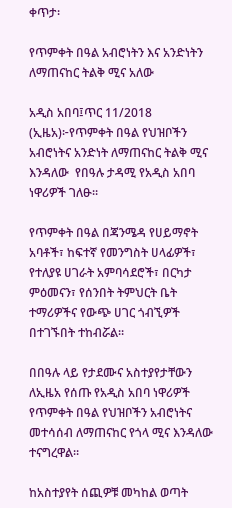ቀጥታ፡

የጥምቀት በዓል አብሮነትን እና አንድነትን ለማጠናከር ትልቅ ሚና አለው

አዲስ አበባ፤ጥር 11/2018 (ኢዜአ)፦የጥምቀት በዓል የህዝቦችን አብሮነትና አንድነት ለማጠናከር ትልቅ ሚና እንዳለው  የበዓሉ ታዳሚ የአዲስ አበባ ነዋሪዎች ገለፁ።

የጥምቀት በዓል በጃንሜዳ የሀይማኖት አባቶች፣ ከፍተኛ የመንግስት ሀላፊዎች፣ የተለያዩ ሀገራት አምባሳደሮች፣ በርካታ ምዕመናን፣ የሰንበት ትምህርት ቤት ተማሪዎችና የውጭ ሀገር ጎብኚዎች በተገኙበት ተከብሯል።

በበዓሉ ላይ የታደሙና አስተያየታቸውን ለኢዜአ የሰጡ የአዲስ አበባ ነዋሪዎች የጥምቀት በዓል የህዝቦችን አብሮነትና መተሳሰብ ለማጠናከር የጎላ ሚና እንዳለው ተናግረዋል።

ከአስተያየት ሰጪዎቹ መካከል ወጣት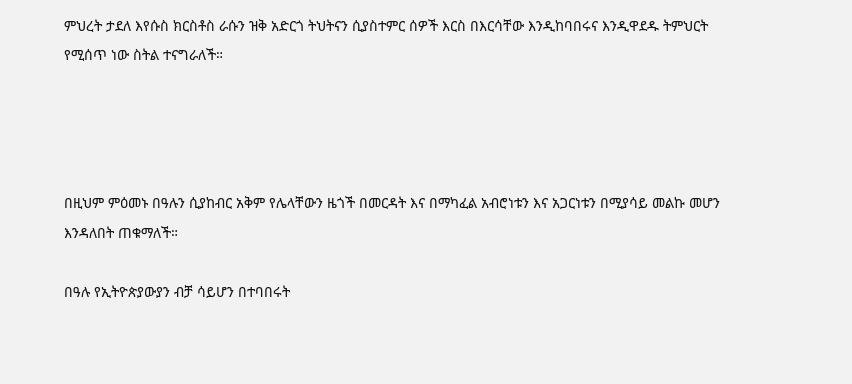ምህረት ታደለ እየሱስ ክርስቶስ ራሱን ዝቅ አድርጎ ትህትናን ሲያስተምር ሰዎች እርስ በእርሳቸው እንዲከባበሩና እንዲዋደዱ ትምህርት የሚሰጥ ነው ስትል ተናግራለች።




በዚህም ምዕመኑ በዓሉን ሲያከብር አቅም የሌላቸውን ዜጎች በመርዳት እና በማካፈል አብሮነቱን እና አጋርነቱን በሚያሳይ መልኩ መሆን እንዳለበት ጠቁማለች።

በዓሉ የኢትዮጵያውያን ብቻ ሳይሆን በተባበሩት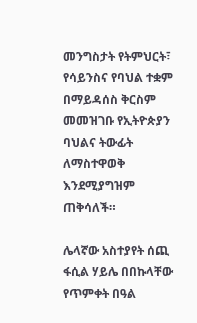መንግስታት የትምህርት፣ የሳይንስና የባህል ተቋም በማይዳሰስ ቅርስም መመዝገቡ የኢትዮጵያን ባህልና ትውፊት ለማስተዋወቅ እንደሚያግዝም ጠቅሳለች።

ሌላኛው አስተያየት ሰጪ ፋሲል ሃይሌ በበኩላቸው የጥምቀት በዓል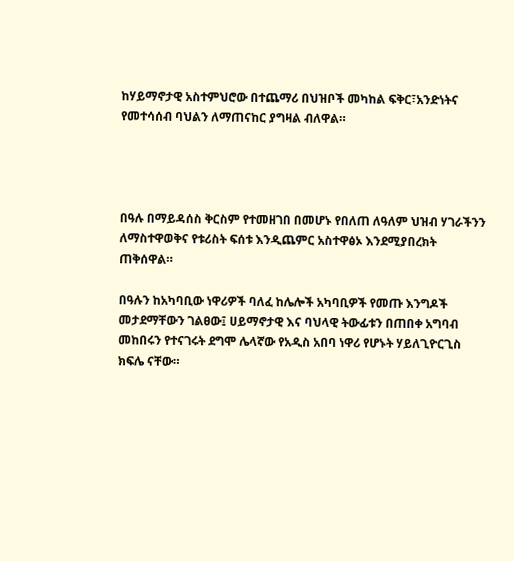ከሃይማኖታዊ አስተምህሮው በተጨማሪ በህዝቦች መካከል ፍቅር፣አንድነትና የመተሳሰብ ባህልን ለማጠናከር ያግዛል ብለዋል።




በዓሉ በማይዳሰስ ቅርስም የተመዘገበ በመሆኑ የበለጠ ለዓለም ህዝብ ሃገራችንን ለማስተዋወቅና የቱሪስት ፍሰቱ እንዲጨምር አስተዋፅኦ እንደሚያበረክት ጠቅሰዋል።

በዓሉን ከአካባቢው ነዋሪዎች ባለፈ ከሌሎች አካባቢዎች የመጡ እንግዶች መታደማቸውን ገልፀው፤ ሀይማኖታዊ እና ባህላዊ ትውፊቱን በጠበቀ አግባብ መከበሩን የተናገሩት ደግሞ ሌላኛው የአዲስ አበባ ነዋሪ የሆኑት ሃይለጊዮርጊስ ክፍሌ ናቸው።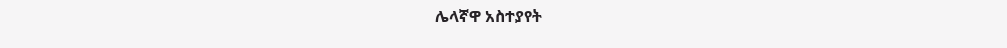ሌላኛዋ አስተያየት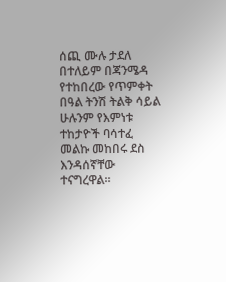ሰጪ ሙሉ ታደለ በተለይም በጃንሜዳ የተከበረው የጥምቀት በዓል ትንሽ ትልቅ ሳይል ሁሉንም የእምነቱ ተከታዮች ባሳተፈ መልኩ መከበሩ ደስ እንዳሰኛቸው ተናግረዋል።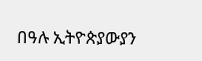በዓሉ ኢትዮጵያውያን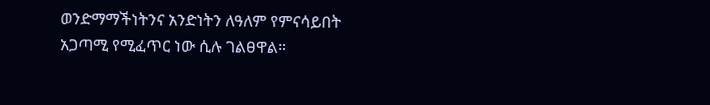ወንድማማችነትንና አንድነትን ለዓለም የምናሳይበት አጋጣሚ የሚፈጥር ነው ሲሉ ገልፀዋል።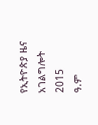የኢትዮጵያ ዜና አገልግሎት
2015
ዓ.ም